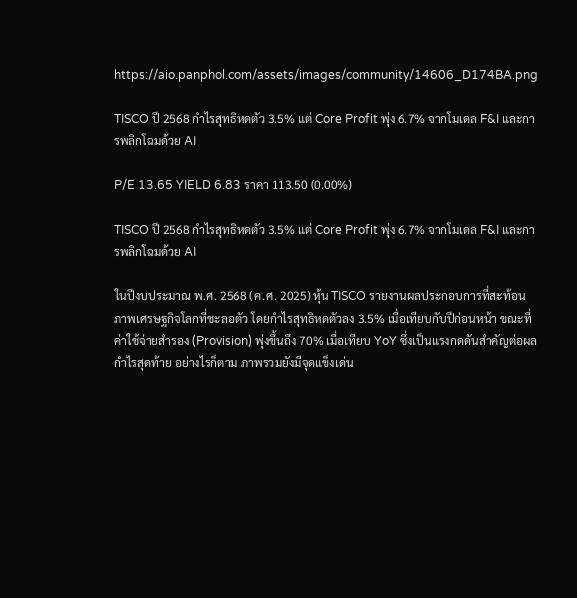https://aio.panphol.com/assets/images/community/14606_D174BA.png

TISCO ปี 2568 กำไรสุทธิหดตัว 3.5% แต่ Core Profit พุ่ง 6.7% จากโมเดล F&I และการพลิกโฉมด้วย AI

P/E 13.65 YIELD 6.83 ราคา 113.50 (0.00%)

TISCO ปี 2568 กำไรสุทธิหดตัว 3.5% แต่ Core Profit พุ่ง 6.7% จากโมเดล F&I และการพลิกโฉมด้วย AI

ในปีงบประมาณ พ.ศ. 2568 (ค.ศ. 2025) หุ้น TISCO รายงานผลประกอบการที่สะท้อนภาพเศรษฐกิจโลกที่ชะลอตัว โดยกำไรสุทธิหดตัวลง 3.5% เมื่อเทียบกับปีก่อนหน้า ขณะที่ค่าใช้จ่ายสำรอง (Provision) พุ่งขึ้นถึง 70% เมื่อเทียบ YoY ซึ่งเป็นแรงกดดันสำคัญต่อผลกำไรสุดท้าย อย่างไรก็ตาม ภาพรวมยังมีจุดแข็งเด่น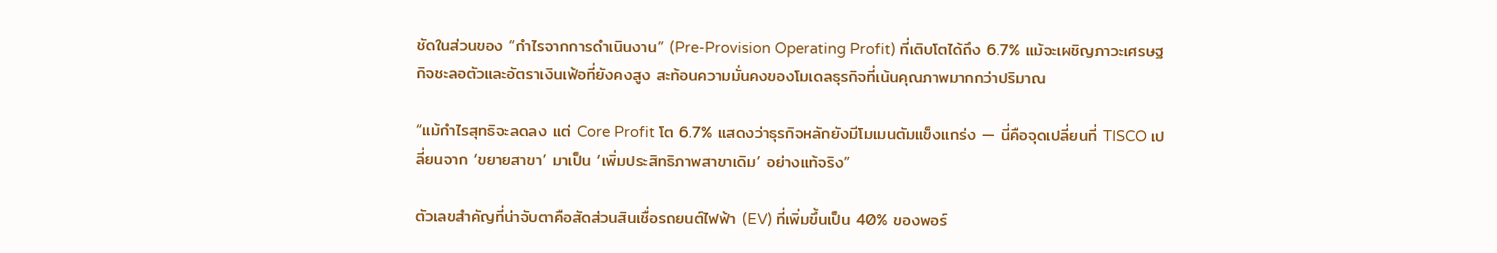ชัดในส่วนของ “กำไรจากการดำเนินงาน” (Pre-Provision Operating Profit) ที่เติบโตได้ถึง 6.7% แม้จะเผชิญภาวะเศรษฐกิจชะลอตัวและอัตราเงินเฟ้อที่ยังคงสูง สะท้อนความมั่นคงของโมเดลธุรกิจที่เน้นคุณภาพมากกว่าปริมาณ

“แม้กำไรสุทธิจะลดลง แต่ Core Profit โต 6.7% แสดงว่าธุรกิจหลักยังมีโมเมนตัมแข็งแกร่ง — นี่คือจุดเปลี่ยนที่ TISCO เปลี่ยนจาก ‘ขยายสาขา’ มาเป็น ‘เพิ่มประสิทธิภาพสาขาเดิม’ อย่างแท้จริง”

ตัวเลขสำคัญที่น่าจับตาคือสัดส่วนสินเชื่อรถยนต์ไฟฟ้า (EV) ที่เพิ่มขึ้นเป็น 40% ของพอร์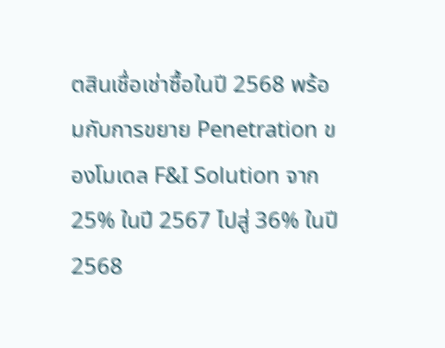ตสินเชื่อเช่าซื้อในปี 2568 พร้อมกับการขยาย Penetration ของโมเดล F&I Solution จาก 25% ในปี 2567 ไปสู่ 36% ในปี 2568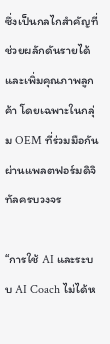ซึ่งเป็นกลไกสำคัญที่ช่วยผลักดันรายได้และเพิ่มคุณภาพลูกค้า โดยเฉพาะในกลุ่ม OEM ที่ร่วมมือกันผ่านแพลตฟอร์มดิจิทัลครบวงจร

“การใช้ AI และระบบ AI Coach ไม่ได้ห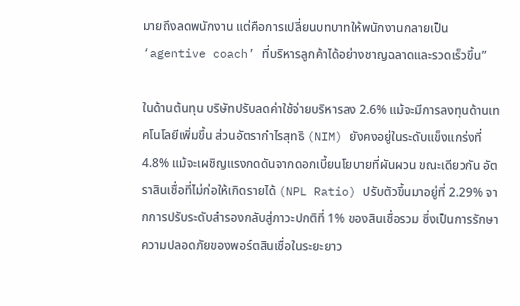มายถึงลดพนักงาน แต่คือการเปลี่ยนบทบาทให้พนักงานกลายเป็น ‘agentive coach’ ที่บริหารลูกค้าได้อย่างชาญฉลาดและรวดเร็วขึ้น”

ในด้านต้นทุน บริษัทปรับลดค่าใช้จ่ายบริหารลง 2.6% แม้จะมีการลงทุนด้านเทคโนโลยีเพิ่มขึ้น ส่วนอัตรากำไรสุทธิ (NIM) ยังคงอยู่ในระดับแข็งแกร่งที่ 4.8% แม้จะเผชิญแรงกดดันจากดอกเบี้ยนโยบายที่ผันผวน ขณะเดียวกัน อัตราสินเชื่อที่ไม่ก่อให้เกิดรายได้ (NPL Ratio) ปรับตัวขึ้นมาอยู่ที่ 2.29% จากการปรับระดับสำรองกลับสู่ภาวะปกติที่ 1% ของสินเชื่อรวม ซึ่งเป็นการรักษาความปลอดภัยของพอร์ตสินเชื่อในระยะยาว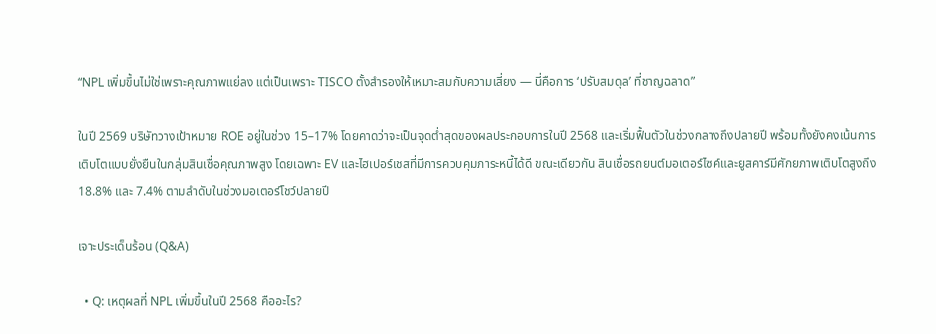“NPL เพิ่มขึ้นไม่ใช่เพราะคุณภาพแย่ลง แต่เป็นเพราะ TISCO ตั้งสำรองให้เหมาะสมกับความเสี่ยง — นี่คือการ ‘ปรับสมดุล’ ที่ชาญฉลาด”

ในปี 2569 บริษัทวางเป้าหมาย ROE อยู่ในช่วง 15–17% โดยคาดว่าจะเป็นจุดต่ำสุดของผลประกอบการในปี 2568 และเริ่มฟื้นตัวในช่วงกลางถึงปลายปี พร้อมทั้งยังคงเน้นการเติบโตแบบยั่งยืนในกลุ่มสินเชื่อคุณภาพสูง โดยเฉพาะ EV และไฮเปอร์เชสที่มีการควบคุมภาระหนี้ได้ดี ขณะเดียวกัน สินเชื่อรถยนต์มอเตอร์ไซค์และยูสคาร์มีศักยภาพเติบโตสูงถึง 18.8% และ 7.4% ตามลำดับในช่วงมอเตอร์โชว์ปลายปี

เจาะประเด็นร้อน (Q&A)

  • Q: เหตุผลที่ NPL เพิ่มขึ้นในปี 2568 คืออะไร?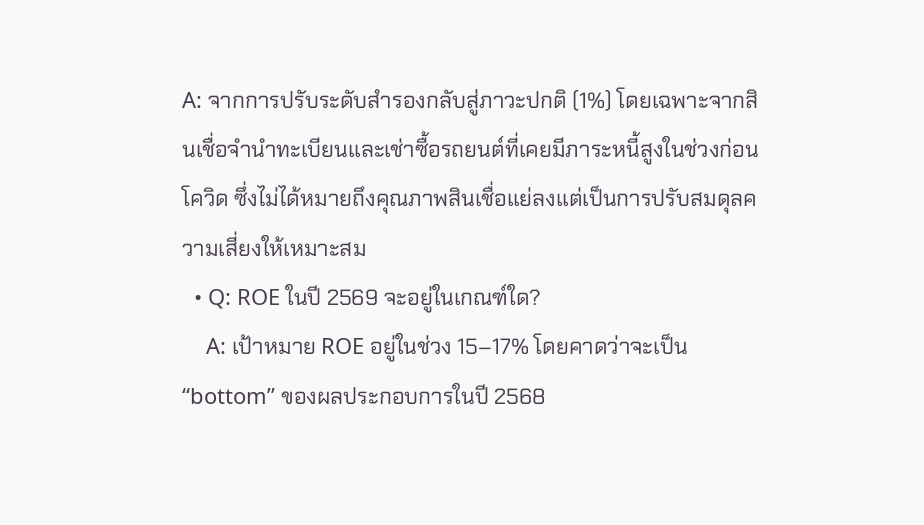A: จากการปรับระดับสำรองกลับสู่ภาวะปกติ (1%) โดยเฉพาะจากสินเชื่อจำนำทะเบียนและเช่าซื้อรถยนต์ที่เคยมีภาระหนี้สูงในช่วงก่อนโควิด ซึ่งไม่ได้หมายถึงคุณภาพสินเชื่อแย่ลงแต่เป็นการปรับสมดุลความเสี่ยงให้เหมาะสม
  • Q: ROE ในปี 2569 จะอยู่ในเกณฑ์ใด?
    A: เป้าหมาย ROE อยู่ในช่วง 15–17% โดยคาดว่าจะเป็น “bottom” ของผลประกอบการในปี 2568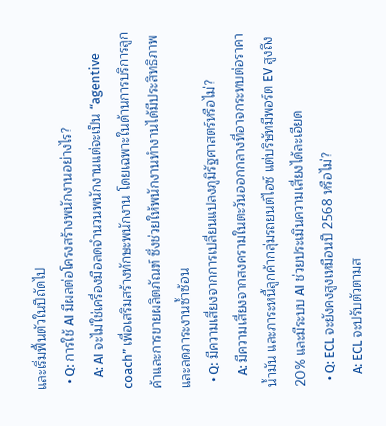และเริ่มฟื้นตัวในปีถัดไป
  • Q: การใช้ AI มีผลต่อโครงสร้างพนักงานอย่างไร?
    A: AI จะไม่ใช่เครื่องมือลดจำนวนพนักงานแต่จะเป็น “agentive coach” เพื่อเสริมสร้างทักษะพนักงาน โดยเฉพาะในด้านการบริการลูกค้าและการขายผลิตภัณฑ์ ซึ่งช่วยให้พนักงานทำงานได้มีประสิทธิภาพและลดภาระงานซ้ำซ้อน
  • Q: มีความเสี่ยงจากการเปลี่ยนแปลงภูมิรัฐศาสตร์หรือไม่?
    A: มีความเสี่ยงจากสงครามในตะวันออกกลางที่อาจกระทบต่อราคาน้ำมัน และภาระหนี้ลูกค้ากลุ่มรถยนต์ไอซ์ แต่บริษัทมีพอร์ต EV สูงถึง 20% และมีระบบ AI ช่วยประเมินความเสี่ยงได้ละเอียด
  • Q: ECL จะยังคงสูงเหมือนปี 2568 หรือไม่?
    A: ECL จะปรับตัวตามส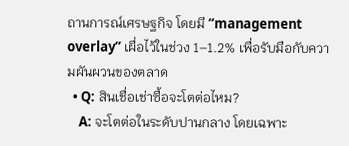ถานการณ์เศรษฐกิจ โดยมี “management overlay” เผื่อไว้ในช่วง 1–1.2% เพื่อรับมือกับความผันผวนของตลาด
  • Q: สินเชื่อเช่าซื้อจะโตต่อไหม?
    A: จะโตต่อในระดับปานกลาง โดยเฉพาะ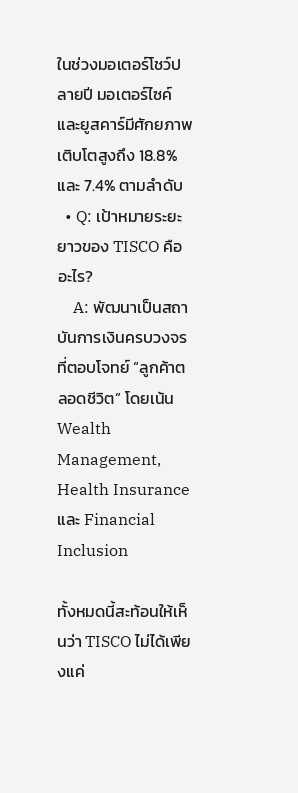ในช่วงมอเตอร์โชว์ปลายปี มอเตอร์ไซค์และยูสคาร์มีศักยภาพเติบโตสูงถึง 18.8% และ 7.4% ตามลำดับ
  • Q: เป้าหมายระยะยาวของ TISCO คืออะไร?
    A: พัฒนาเป็นสถาบันการเงินครบวงจรที่ตอบโจทย์ “ลูกค้าตลอดชีวิต” โดยเน้น Wealth Management, Health Insurance และ Financial Inclusion

ทั้งหมดนี้สะท้อนให้เห็นว่า TISCO ไม่ได้เพียงแค่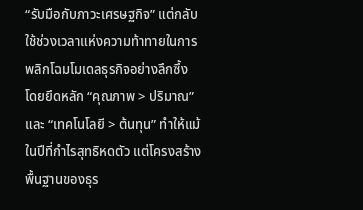“รับมือกับภาวะเศรษฐกิจ” แต่กลับใช้ช่วงเวลาแห่งความท้าทายในการพลิกโฉมโมเดลธุรกิจอย่างลึกซึ้ง โดยยึดหลัก “คุณภาพ > ปริมาณ” และ “เทคโนโลยี > ต้นทุน” ทำให้แม้ในปีที่กำไรสุทธิหดตัว แต่โครงสร้างพื้นฐานของธุร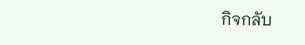กิจกลับ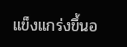แข็งแกร่งขึ้นอ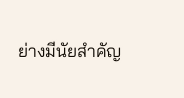ย่างมีนัยสำคัญ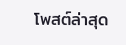โพสต์ล่าสุด